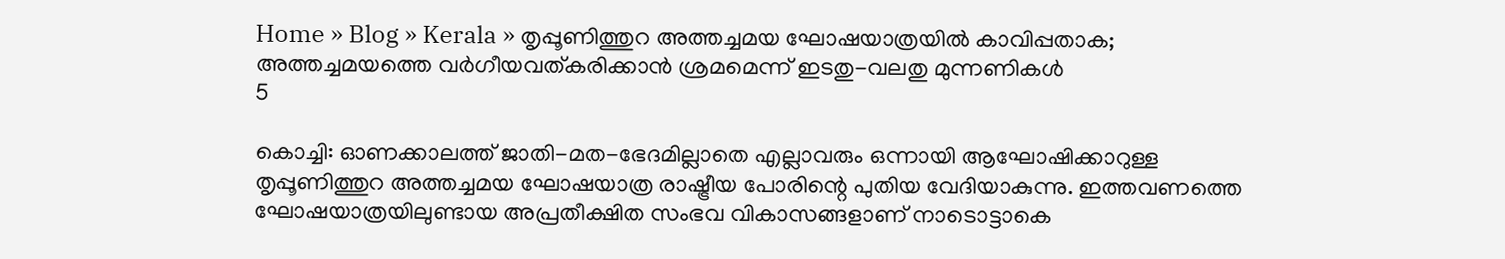Home » Blog » Kerala » തൃപ്പൂണിത്തുറ അത്തച്ചമയ ഘോഷയാത്രയിൽ കാവിപ്പതാക; അത്തച്ചമയത്തെ വര്‍ഗീയവത്കരിക്കാന്‍ ശ്രമമെന്ന് ഇടതു-വലതു മുന്നണികള്‍
5

കൊച്ചി: ഓണക്കാലത്ത് ജാതി-മത-ഭേദമില്ലാതെ എല്ലാവരും ഒന്നായി ആഘോഷിക്കാറുള്ള തൃപ്പൂണിത്തുറ അത്തച്ചമയ ഘോഷയാത്ര രാഷ്ട്രീയ പോരിന്റെ പുതിയ വേദിയാകുന്നു. ഇത്തവണത്തെ ഘോഷയാത്രയിലുണ്ടായ അപ്രതീക്ഷിത സംഭവ വികാസങ്ങളാണ് നാടൊട്ടാകെ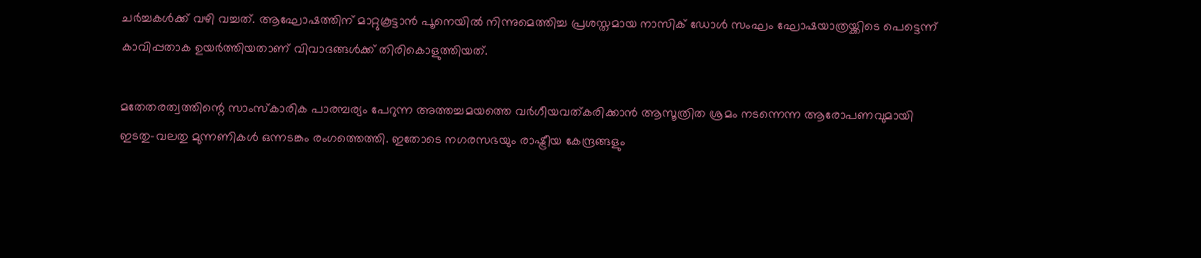ചര്‍ച്ചകള്‍ക്ക് വഴി വച്ചത്. ആഘോഷത്തിന് മാറ്റുകൂട്ടാന്‍ പൂനെയില്‍ നിന്നുമെത്തിച്ച പ്രശസ്തമായ നാസിക് ഡോള്‍ സംഘം ഘോഷയാത്രയ്ക്കിടെ പെട്ടെന്ന് കാവിപ്പതാക ഉയര്‍ത്തിയതാണ് വിവാദങ്ങള്‍ക്ക് തിരികൊളുത്തിയത്.

മതേതരത്വത്തിന്റെ സാംസ്‌കാരിക പാരമ്പര്യം പേറുന്ന അത്തച്ചമയത്തെ വര്‍ഗീയവത്കരിക്കാന്‍ ആസൂത്രിത ശ്രമം നടന്നെന്ന ആരോപണവുമായി ഇടതു-വലതു മുന്നണികള്‍ ഒന്നടങ്കം രംഗത്തെത്തി. ഇതോടെ നഗരസഭയും രാഷ്ട്രീയ കേന്ദ്രങ്ങളും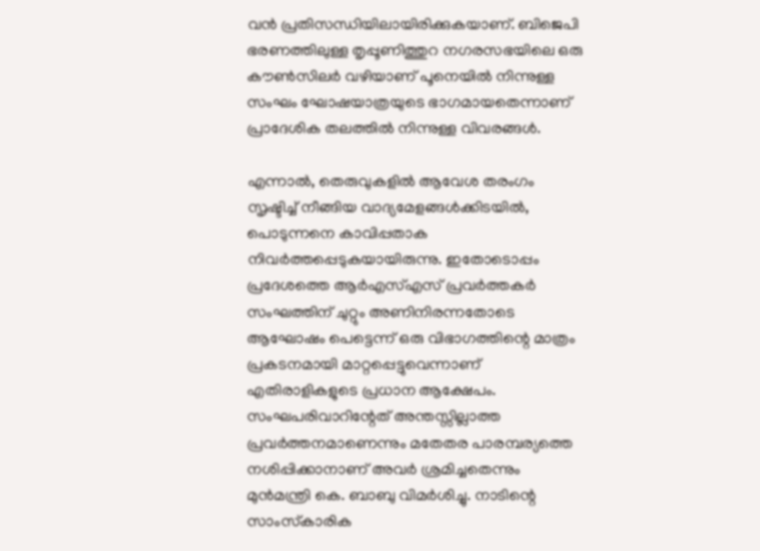വന്‍ പ്രതിസന്ധിയിലായിരിക്കുകയാണ്. ബിജെപി ഭരണത്തിലുള്ള തൃപ്പൂണിത്തുറ നഗരസഭയിലെ ഒരു കൗണ്‍സിലര്‍ വഴിയാണ് പൂനെയില്‍ നിന്നുള്ള സംഘം ഘോഷയാത്രയുടെ ഭാഗമായതെന്നാണ് പ്രാദേശിക തലത്തില്‍ നിന്നുള്ള വിവരങ്ങള്‍.

എന്നാല്‍, തെരുവുകളില്‍ ആവേശ തരംഗം സൃഷ്ടിച്ച് നീങ്ങിയ വാദ്യമേളങ്ങള്‍ക്കിടയില്‍, പൊടുന്നനെ കാവിപ്പതാക നിവര്‍ത്തപ്പെടുകയായിരുന്നു. ഇതോടൊപ്പം പ്രദേശത്തെ ആര്‍എസ്എസ് പ്രവര്‍ത്തകര്‍ സംഘത്തിന് ചുറ്റും അണിനിരന്നതോടെ ആഘോഷം പെട്ടെന്ന് ഒരു വിഭാഗത്തിന്റെ മാത്രം പ്രകടനമായി മാറ്റപ്പെട്ടുവെന്നാണ് എതിരാളികളുടെ പ്രധാന ആക്ഷേപം. സംഘപരിവാറിന്റേത് അന്തസ്സില്ലാത്ത പ്രവര്‍ത്തനമാണെന്നും മതേതര പാരമ്പര്യത്തെ നശിപ്പിക്കാനാണ് അവര്‍ ശ്രമിച്ചതെന്നും മുന്‍മന്ത്രി കെ. ബാബു വിമര്‍ശിച്ചു. നാടിന്റെ സാംസ്‌കാരിക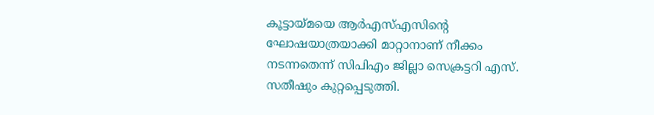കൂട്ടായ്മയെ ആര്‍എസ്എസിന്റെ ഘോഷയാത്രയാക്കി മാറ്റാനാണ് നീക്കം നടന്നതെന്ന് സിപിഎം ജില്ലാ സെക്രട്ടറി എസ്. സതീഷും കുറ്റപ്പെടുത്തി.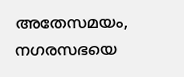അതേസമയം, നഗരസഭയെ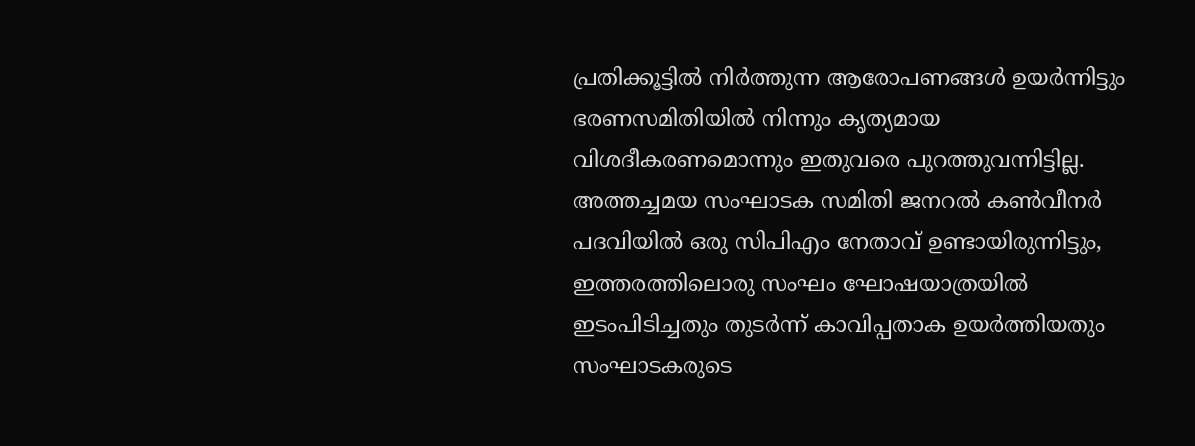പ്രതിക്കൂട്ടില്‍ നിര്‍ത്തുന്ന ആരോപണങ്ങള്‍ ഉയര്‍ന്നിട്ടും ഭരണസമിതിയില്‍ നിന്നും കൃത്യമായ വിശദീകരണമൊന്നും ഇതുവരെ പുറത്തുവന്നിട്ടില്ല. അത്തച്ചമയ സംഘാടക സമിതി ജനറല്‍ കണ്‍വീനര്‍ പദവിയില്‍ ഒരു സിപിഎം നേതാവ് ഉണ്ടായിരുന്നിട്ടും, ഇത്തരത്തിലൊരു സംഘം ഘോഷയാത്രയില്‍ ഇടംപിടിച്ചതും തുടര്‍ന്ന് കാവിപ്പതാക ഉയര്‍ത്തിയതും സംഘാടകരുടെ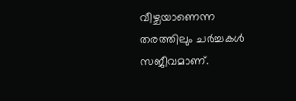വീഴ്ചയാണെന്ന തരത്തിലും ചര്‍ച്ചകള്‍ സജീവമാണ്.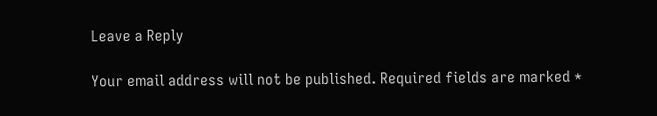Leave a Reply

Your email address will not be published. Required fields are marked *